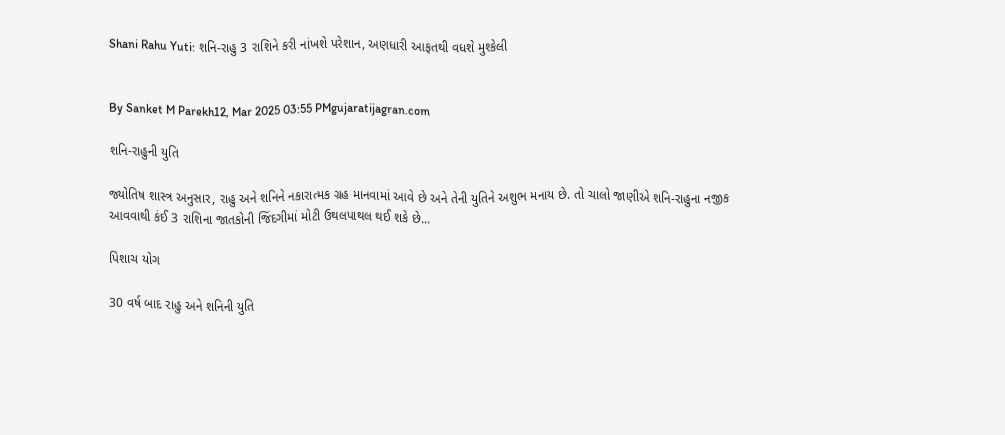Shani Rahu Yuti: શનિ-રાહુ 3 રાશિને કરી નાંખશે પરેશાન, અણધારી આફતથી વધશે મુશ્કેલી


By Sanket M Parekh12, Mar 2025 03:55 PMgujaratijagran.com

શનિ-રાહુની યુતિ

જ્યોતિષ શાસ્ત્ર અનુસાર, રાહુ અને શનિને નકારાત્મક ગ્રહ માનવામાં આવે છે અને તેની યુતિને અશુભ મનાય છે. તો ચાલો જાણીએ શનિ-રાહુના નજીક આવવાથી કંઈ 3 રાશિના જાતકોની જિંદગીમાં મોટી ઉથલપાથલ થઈ શકે છે...

પિશાચ યોગ

30 વર્ષ બાદ રાહુ અને શનિની યુતિ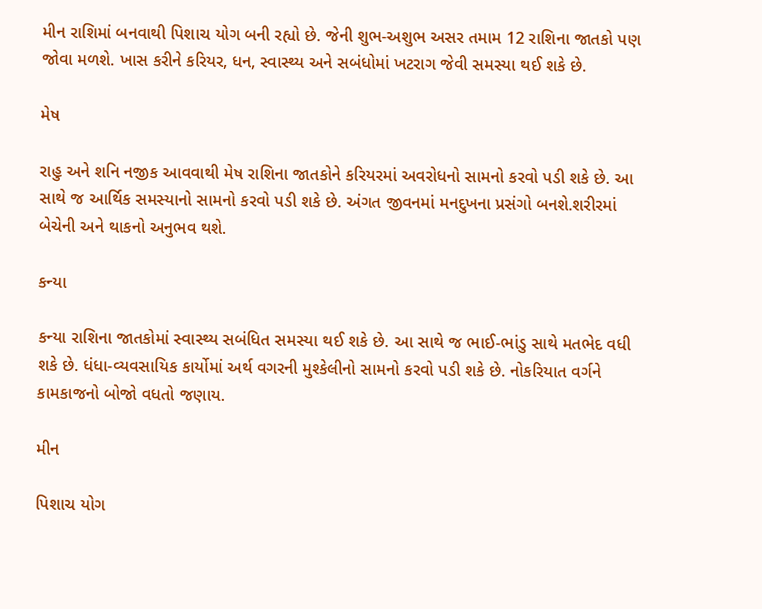મીન રાશિમાં બનવાથી પિશાચ યોગ બની રહ્યો છે. જેની શુભ-અશુભ અસર તમામ 12 રાશિના જાતકો પણ જોવા મળશે. ખાસ કરીને કરિયર, ધન, સ્વાસ્થ્ય અને સબંધોમાં ખટરાગ જેવી સમસ્યા થઈ શકે છે.

મેષ

રાહુ અને શનિ નજીક આવવાથી મેષ રાશિના જાતકોને કરિયરમાં અવરોધનો સામનો કરવો પડી શકે છે. આ સાથે જ આર્થિક સમસ્યાનો સામનો કરવો પડી શકે છે. અંગત જીવનમાં મનદુખના પ્રસંગો બનશે.શરીરમાં બેચેની અને થાકનો અનુભવ થશે.

કન્યા

કન્યા રાશિના જાતકોમાં સ્વાસ્થ્ય સબંધિત સમસ્યા થઈ શકે છે. આ સાથે જ ભાઈ-ભાંડુ સાથે મતભેદ વધી શકે છે. ધંધા-વ્યવસાયિક કાર્યોમાં અર્થ વગરની મુશ્કેલીનો સામનો કરવો પડી શકે છે. નોકરિયાત વર્ગને કામકાજનો બોજો વધતો જણાય.

મીન

પિશાચ યોગ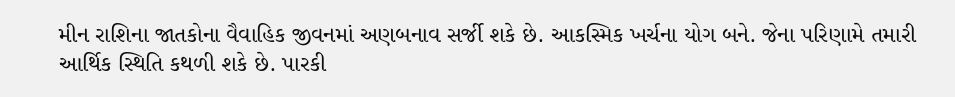મીન રાશિના જાતકોના વૈવાહિક જીવનમાં અણબનાવ સર્જી શકે છે. આકસ્મિક ખર્ચના યોગ બને. જેના પરિણામે તમારી આર્થિક સ્થિતિ કથળી શકે છે. પારકી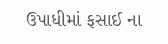ઉપાધીમાં ફસાઈ ના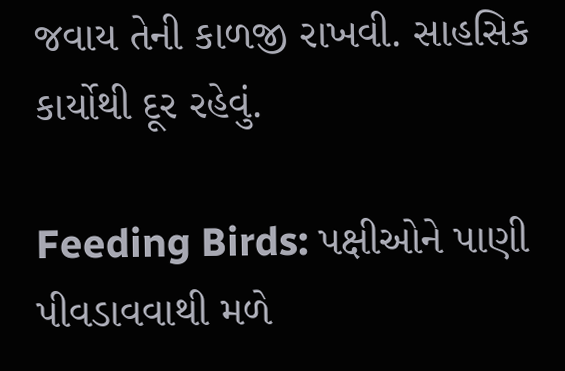જવાય તેની કાળજી રાખવી. સાહસિક કાર્યોથી દૂર રહેવું.

Feeding Birds: પક્ષીઓને પાણી પીવડાવવાથી મળે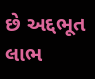છે અદ્દભૂત લાભ